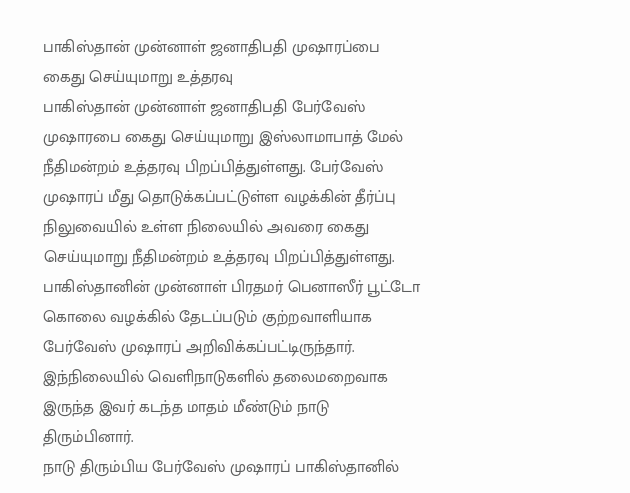பாகிஸ்தான் முன்னாள் ஜனாதிபதி முஷாரப்பை கைது செய்யுமாறு உத்தரவு
பாகிஸ்தான் முன்னாள் ஜனாதிபதி பேர்வேஸ் முஷாரபை கைது செய்யுமாறு இஸ்லாமாபாத் மேல் நீதிமன்றம் உத்தரவு பிறப்பித்துள்ளது. பேர்வேஸ் முஷாரப் மீது தொடுக்கப்பட்டுள்ள வழக்கின் தீர்ப்பு நிலுவையில் உள்ள நிலையில் அவரை கைது செய்யுமாறு நீதிமன்றம் உத்தரவு பிறப்பித்துள்ளது. பாகிஸ்தானின் முன்னாள் பிரதமர் பெனாஸீர் பூட்டோ கொலை வழக்கில் தேடப்படும் குற்றவாளியாக பேர்வேஸ் முஷாரப் அறிவிக்கப்பட்டிருந்தார்.
இந்நிலையில் வெளிநாடுகளில் தலைமறைவாக இருந்த இவர் கடந்த மாதம் மீண்டும் நாடு திரும்பினார்.
நாடு திரும்பிய பேர்வேஸ் முஷாரப் பாகிஸ்தானில்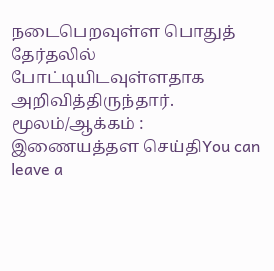நடைபெறவுள்ள பொதுத் தேர்தலில் போட்டியிடவுள்ளதாக அறிவித்திருந்தார்.
மூலம்/ஆக்கம் : இணையத்தள செய்திYou can leave a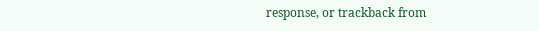response, or trackback from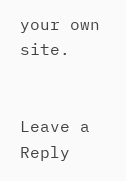your own site.


Leave a Reply